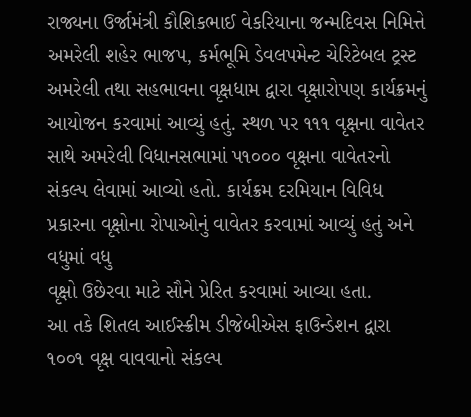રાજ્યના ઉર્જામંત્રી કૌશિકભાઈ વેકરિયાના જન્મદિવસ નિમિત્તે અમરેલી શહેર ભાજપ, કર્મભૂમિ ડેવલપમેન્ટ ચેરિટેબલ ટ્રસ્ટ અમરેલી તથા સહભાવના વૃક્ષધામ દ્વારા વૃક્ષારોપણ કાર્યક્રમનું આયોજન કરવામાં આવ્યું હતું. સ્થળ પર ૧૧૧ વૃક્ષના વાવેતર સાથે અમરેલી વિધાનસભામાં પ૧૦૦૦ વૃક્ષના વાવેતરનો સંકલ્પ લેવામાં આવ્યો હતો. કાર્યક્રમ દરમિયાન વિવિધ પ્રકારના વૃક્ષોના રોપાઓનું વાવેતર કરવામાં આવ્યું હતું અને વધુમાં વધુ
વૃક્ષો ઉછેરવા માટે સૌને પ્રેરિત કરવામાં આવ્યા હતા.
આ તકે શિતલ આઈસ્ક્રીમ ડીજેબીએસ ફાઉન્ડેશન દ્વારા ૧૦૦૧ વૃક્ષ વાવવાનો સંકલ્પ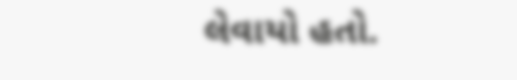લેવાયો હતો.